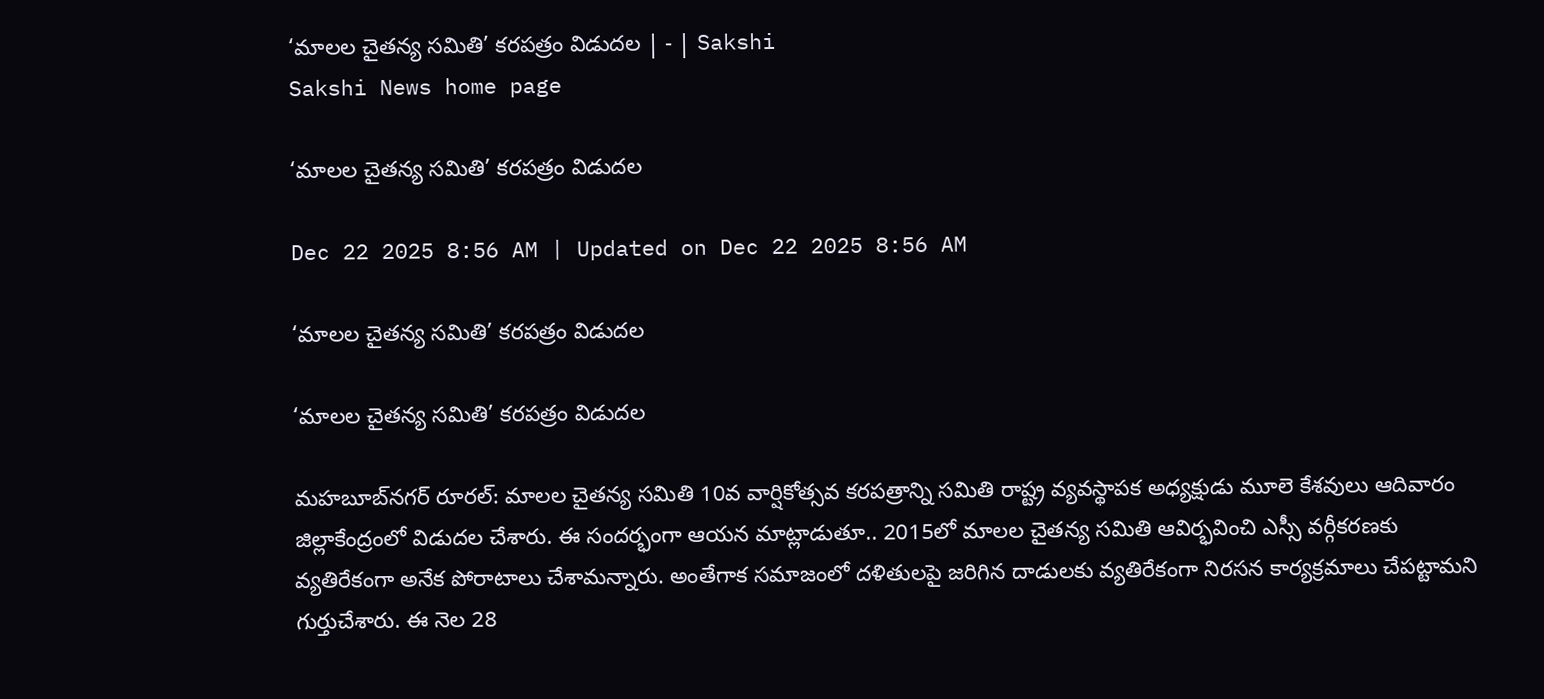‘మాలల చైతన్య సమితి’ కరపత్రం విడుదల | - | Sakshi
Sakshi News home page

‘మాలల చైతన్య సమితి’ కరపత్రం విడుదల

Dec 22 2025 8:56 AM | Updated on Dec 22 2025 8:56 AM

‘మాలల చైతన్య సమితి’ కరపత్రం విడుదల

‘మాలల చైతన్య సమితి’ కరపత్రం విడుదల

మహబూబ్‌నగర్‌ రూరల్‌: మాలల చైతన్య సమితి 10వ వార్షికోత్సవ కరపత్రాన్ని సమితి రాష్ట్ర వ్యవస్థాపక అధ్యక్షుడు మూలె కేశవులు ఆదివారం జిల్లాకేంద్రంలో విడుదల చేశారు. ఈ సందర్భంగా ఆయన మాట్లాడుతూ.. 2015లో మాలల చైతన్య సమితి ఆవిర్భవించి ఎస్సీ వర్గీకరణకు వ్యతిరేకంగా అనేక పోరాటాలు చేశామన్నారు. అంతేగాక సమాజంలో దళితులపై జరిగిన దాడులకు వ్యతిరేకంగా నిరసన కార్యక్రమాలు చేపట్టామని గుర్తుచేశారు. ఈ నెల 28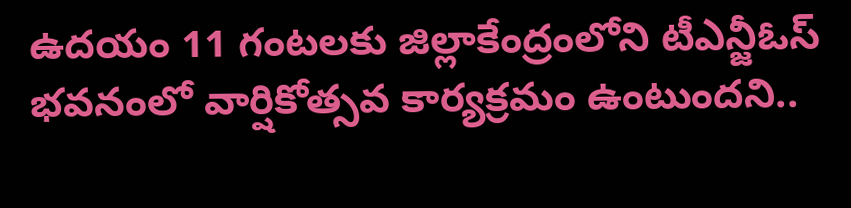ఉదయం 11 గంటలకు జిల్లాకేంద్రంలోని టీఎన్జీఓస్‌ భవనంలో వార్షికోత్సవ కార్యక్రమం ఉంటుందని..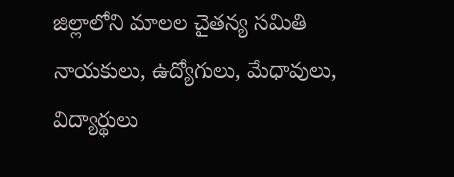జిల్లాలోని మాలల చైతన్య సమితి నాయకులు, ఉద్యోగులు, మేధావులు, విద్యార్థులు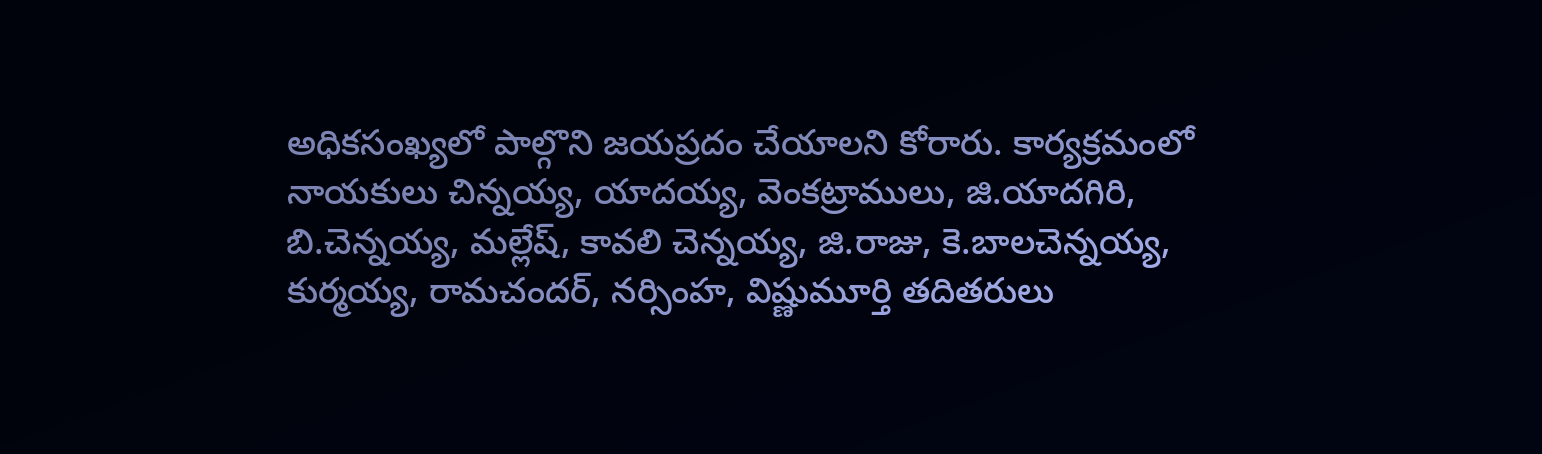అధికసంఖ్యలో పాల్గొని జయప్రదం చేయాలని కోరారు. కార్యక్రమంలో నాయకులు చిన్నయ్య, యాదయ్య, వెంకట్రాములు, జి.యాదగిరి, బి.చెన్నయ్య, మల్లేష్‌, కావలి చెన్నయ్య, జి.రాజు, కె.బాలచెన్నయ్య, కుర్మయ్య, రామచందర్‌, నర్సింహ, విష్ణుమూర్తి తదితరులు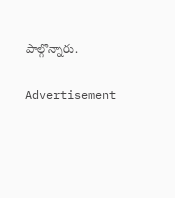పాల్గొన్నారు.

Advertisement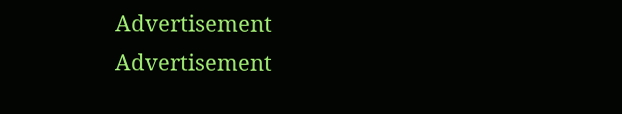Advertisement
Advertisement